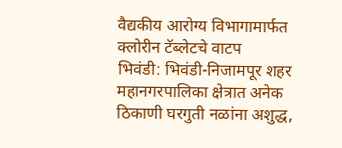वैद्यकीय आरोग्य विभागामार्फत क्लोरीन टॅब्लेटचे वाटप
भिवंडी: भिवंडी-निजामपूर शहर महानगरपालिका क्षेत्रात अनेक ठिकाणी घरगुती नळांना अशुद्ध,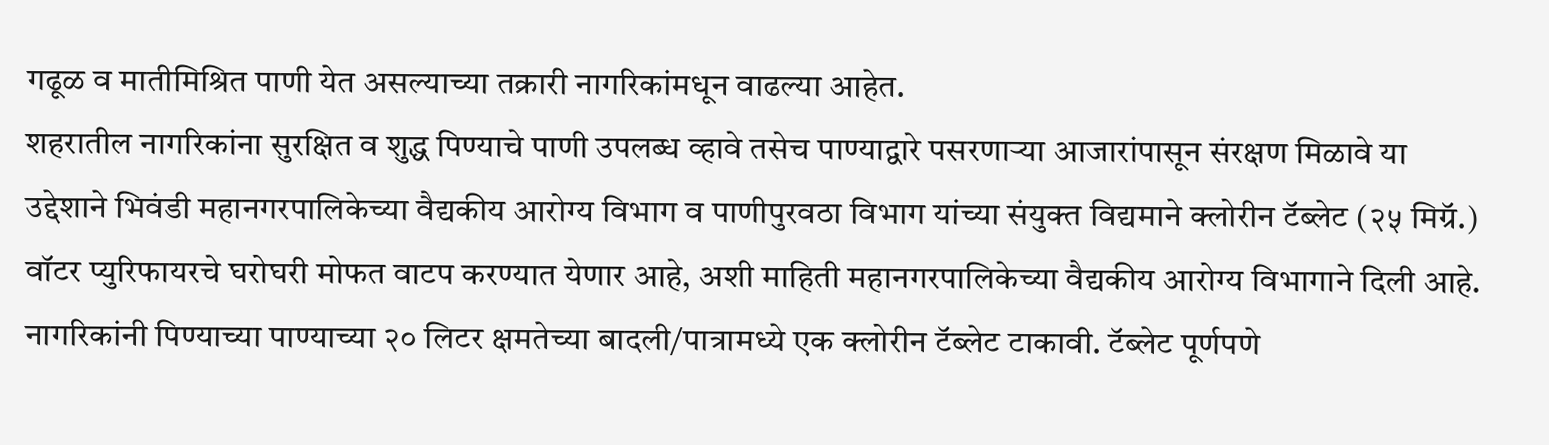गढूळ व मातीमिश्रित पाणी येत असल्याच्या तक्रारी नागरिकांमधून वाढल्या आहेत.
शहरातील नागरिकांना सुरक्षित व शुद्ध पिण्याचे पाणी उपलब्ध व्हावे तसेच पाण्याद्वारे पसरणाऱ्या आजारांपासून संरक्षण मिळावे या उद्देशाने भिवंडी महानगरपालिकेच्या वैद्यकीय आरोग्य विभाग व पाणीपुरवठा विभाग यांच्या संयुक्त विद्यमाने क्लोरीन टॅब्लेट (२५ मिग्रॅ.) वॉटर प्युरिफायरचे घरोघरी मोफत वाटप करण्यात येणार आहे, अशी माहिती महानगरपालिकेच्या वैद्यकीय आरोग्य विभागाने दिली आहे.
नागरिकांनी पिण्याच्या पाण्याच्या २० लिटर क्षमतेच्या बादली/पात्रामध्ये एक क्लोरीन टॅब्लेट टाकावी. टॅब्लेट पूर्णपणे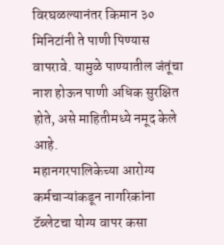विरघळल्यानंतर किमान ३० मिनिटांनी ते पाणी पिण्यास वापरावे. यामुळे पाण्यातील जंतूंचा नाश होऊन पाणी अधिक सुरक्षित होते, असे माहितीमध्ये नमूद केले आहे.
महानगरपालिकेच्या आरोग्य कर्मचाऱ्यांकडून नागरिकांना टॅब्लेटचा योग्य वापर कसा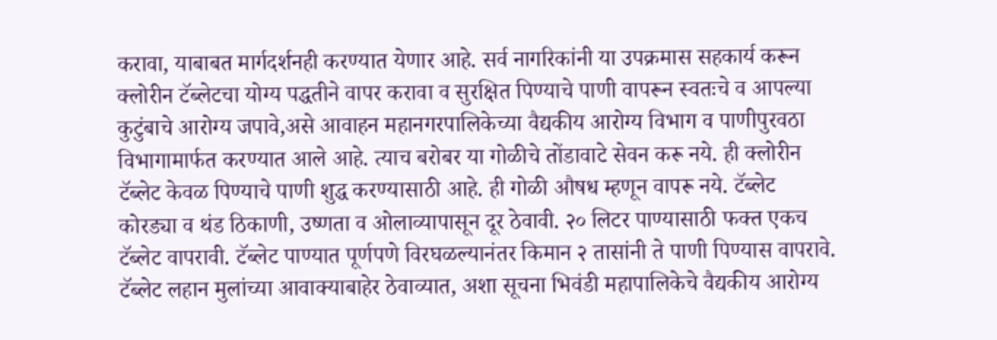करावा, याबाबत मार्गदर्शनही करण्यात येणार आहे. सर्व नागरिकांनी या उपक्रमास सहकार्य करून क्लोरीन टॅब्लेटचा योग्य पद्धतीने वापर करावा व सुरक्षित पिण्याचे पाणी वापरून स्वतःचे व आपल्या कुटुंबाचे आरोग्य जपावे,असे आवाहन महानगरपालिकेच्या वैद्यकीय आरोग्य विभाग व पाणीपुरवठा विभागामार्फत करण्यात आले आहे. त्याच बरोबर या गोळीचे तोंडावाटे सेवन करू नये. ही क्लोरीन टॅब्लेट केवळ पिण्याचे पाणी शुद्ध करण्यासाठी आहे. ही गोळी औषध म्हणून वापरू नये. टॅब्लेट कोरड्या व थंड ठिकाणी, उष्णता व ओलाव्यापासून दूर ठेवावी. २० लिटर पाण्यासाठी फक्त एकच टॅब्लेट वापरावी. टॅब्लेट पाण्यात पूर्णपणे विरघळल्यानंतर किमान २ तासांनी ते पाणी पिण्यास वापरावे. टॅब्लेट लहान मुलांच्या आवाक्याबाहेर ठेवाव्यात, अशा सूचना भिवंडी महापालिकेचे वैद्यकीय आरोग्य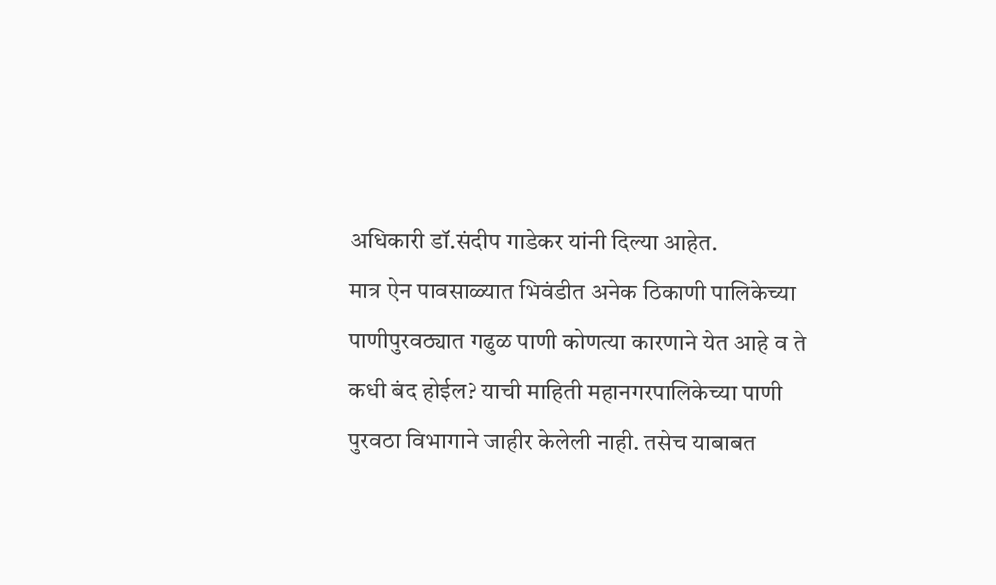अधिकारी डॉ.संदीप गाडेकर यांनी दिल्या आहेत.
मात्र ऐन पावसाळ्यात भिवंडीत अनेक ठिकाणी पालिकेच्या पाणीपुरवठ्यात गढुळ पाणी कोणत्या कारणाने येत आहे व ते कधी बंद होईल? याची माहिती महानगरपालिकेच्या पाणी पुरवठा विभागाने जाहीर केलेली नाही. तसेच याबाबत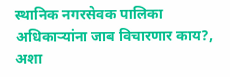स्थानिक नगरसेवक पालिका अधिकाऱ्यांना जाब विचारणार काय?, अशा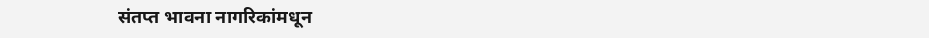संतप्त भावना नागरिकांमधून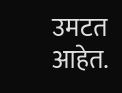उमटत आहेत.